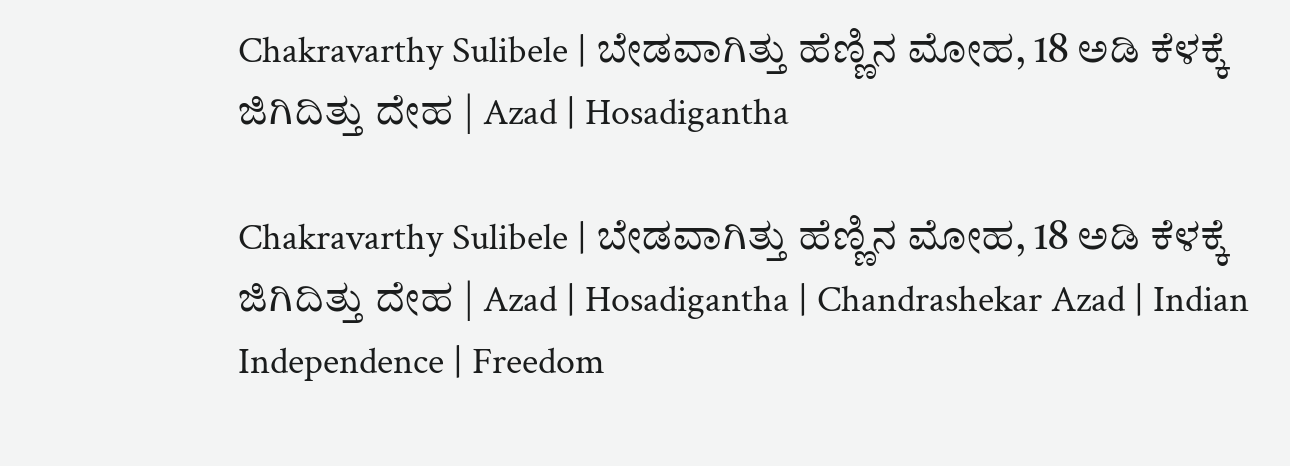Chakravarthy Sulibele | ಬೇಡವಾಗಿತ್ತು ಹೆಣ್ಣಿನ ಮೋಹ, 18 ಅಡಿ ಕೆಳಕ್ಕೆ ಜಿಗಿದಿತ್ತು ದೇಹ | Azad | Hosadigantha

Chakravarthy Sulibele | ಬೇಡವಾಗಿತ್ತು ಹೆಣ್ಣಿನ ಮೋಹ, 18 ಅಡಿ ಕೆಳಕ್ಕೆ ಜಿಗಿದಿತ್ತು ದೇಹ | Azad | Hosadigantha | Chandrashekar Azad | Indian Independence | Freedom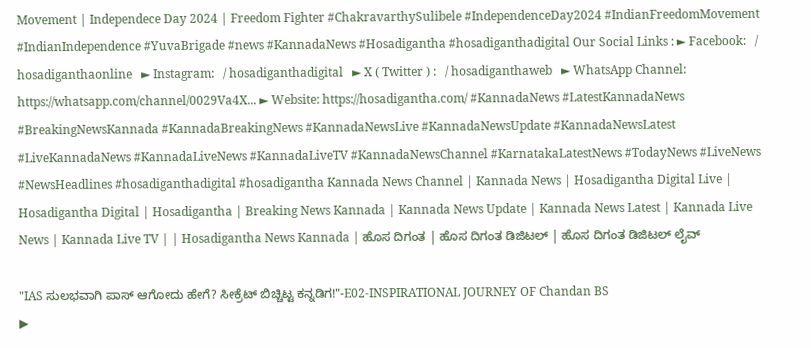Movement | Independece Day 2024 | Freedom Fighter #ChakravarthySulibele #IndependenceDay2024 #IndianFreedomMovement #IndianIndependence #YuvaBrigade #news #KannadaNews #Hosadigantha #hosadiganthadigital Our Social Links : ► Facebook:   / hosadiganthaonline   ► Instagram:   / hosadiganthadigital   ► X ( Twitter ) :   / hosadiganthaweb   ► WhatsApp Channel: https://whatsapp.com/channel/0029Va4X... ► Website: https://hosadigantha.com/ #KannadaNews #LatestKannadaNews #BreakingNewsKannada #KannadaBreakingNews #KannadaNewsLive #KannadaNewsUpdate #KannadaNewsLatest #LiveKannadaNews #KannadaLiveNews #KannadaLiveTV #KannadaNewsChannel #KarnatakaLatestNews #TodayNews #LiveNews #NewsHeadlines #hosadiganthadigital #hosadigantha Kannada News Channel | Kannada News | Hosadigantha Digital Live | Hosadigantha Digital | Hosadigantha | Breaking News Kannada | Kannada News Update | Kannada News Latest | Kannada Live News | Kannada Live TV | | Hosadigantha News Kannada | ಹೊಸ ದಿಗಂತ | ಹೊಸ ದಿಗಂತ ಡಿಜಿಟಲ್ | ಹೊಸ ದಿಗಂತ ಡಿಜಿಟಲ್ ಲೈವ್

"IAS ಸುಲಭವಾಗಿ ಪಾಸ್ ಆಗೋದು ಹೇಗೆ? ಸೀಕ್ರೆಟ್ ಬಿಚ್ಚಿಟ್ಟ ಕನ್ನಡಿಗ!"-E02-INSPIRATIONAL JOURNEY OF Chandan BS
▶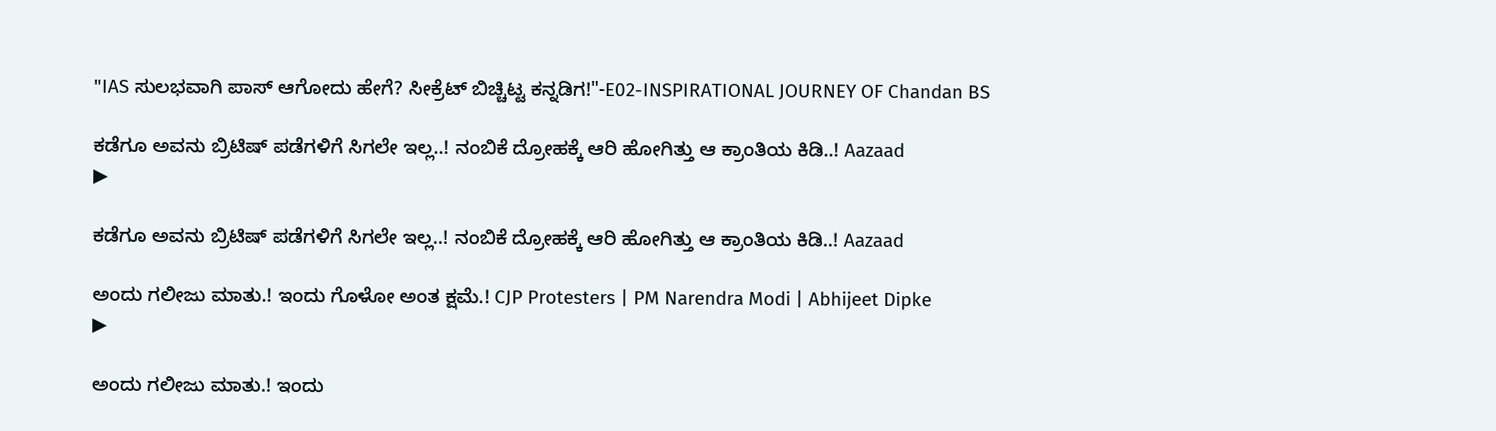"IAS ಸುಲಭವಾಗಿ ಪಾಸ್ ಆಗೋದು ಹೇಗೆ? ಸೀಕ್ರೆಟ್ ಬಿಚ್ಚಿಟ್ಟ ಕನ್ನಡಿಗ!"-E02-INSPIRATIONAL JOURNEY OF Chandan BS

ಕಡೆಗೂ ಅವನು ಬ್ರಿಟಿಷ್‌ ಪಡೆಗಳಿಗೆ ಸಿಗಲೇ ಇಲ್ಲ..! ನಂಬಿಕೆ ದ್ರೋಹಕ್ಕೆ ಆರಿ ಹೋಗಿತ್ತು ಆ ಕ್ರಾಂತಿಯ ಕಿಡಿ..! Aazaad
▶

ಕಡೆಗೂ ಅವನು ಬ್ರಿಟಿಷ್‌ ಪಡೆಗಳಿಗೆ ಸಿಗಲೇ ಇಲ್ಲ..! ನಂಬಿಕೆ ದ್ರೋಹಕ್ಕೆ ಆರಿ ಹೋಗಿತ್ತು ಆ ಕ್ರಾಂತಿಯ ಕಿಡಿ..! Aazaad

ಅಂದು ಗಲೀಜು ಮಾತು.! ಇಂದು ಗೊಳೋ ಅಂತ ಕ್ಷಮೆ.! CJP Protesters | PM Narendra Modi | Abhijeet Dipke
▶

ಅಂದು ಗಲೀಜು ಮಾತು.! ಇಂದು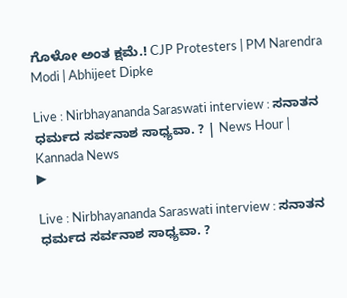ಗೊಳೋ ಅಂತ ಕ್ಷಮೆ.! CJP Protesters | PM Narendra Modi | Abhijeet Dipke

Live : Nirbhayananda Saraswati interview : ಸನಾತನ ಧರ್ಮದ ಸರ್ವನಾಶ ಸಾಧ್ಯವಾ. ? | News Hour | Kannada News
▶

Live : Nirbhayananda Saraswati interview : ಸನಾತನ ಧರ್ಮದ ಸರ್ವನಾಶ ಸಾಧ್ಯವಾ. ?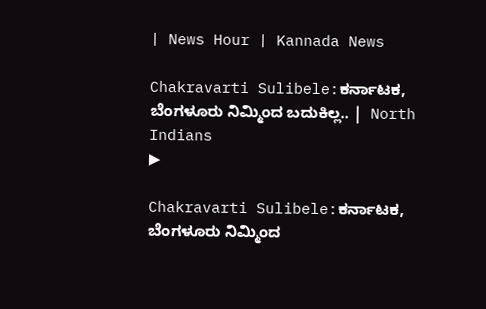| News Hour | Kannada News

Chakravarti Sulibele:ಕರ್ನಾಟಕ, ಬೆಂಗಳೂರು ನಿಮ್ಮಿಂದ ಬದುಕಿಲ್ಲ.. |  North Indians
▶

Chakravarti Sulibele:ಕರ್ನಾಟಕ, ಬೆಂಗಳೂರು ನಿಮ್ಮಿಂದ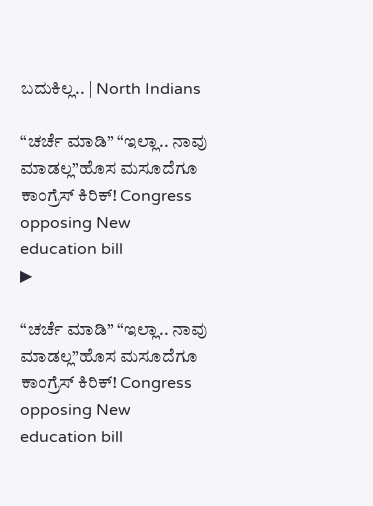ಬದುಕಿಲ್ಲ.. | North Indians

“ಚರ್ಚೆ ಮಾಡಿ” “ಇಲ್ಲಾ.. ನಾವು ಮಾಡಲ್ಲ”ಹೊಸ ಮಸೂದೆಗೂ ಕಾಂಗ್ರೆಸ್ ಕಿರಿಕ್! Congress opposing New education bill
▶

“ಚರ್ಚೆ ಮಾಡಿ” “ಇಲ್ಲಾ.. ನಾವು ಮಾಡಲ್ಲ”ಹೊಸ ಮಸೂದೆಗೂ ಕಾಂಗ್ರೆಸ್ ಕಿರಿಕ್! Congress opposing New education bill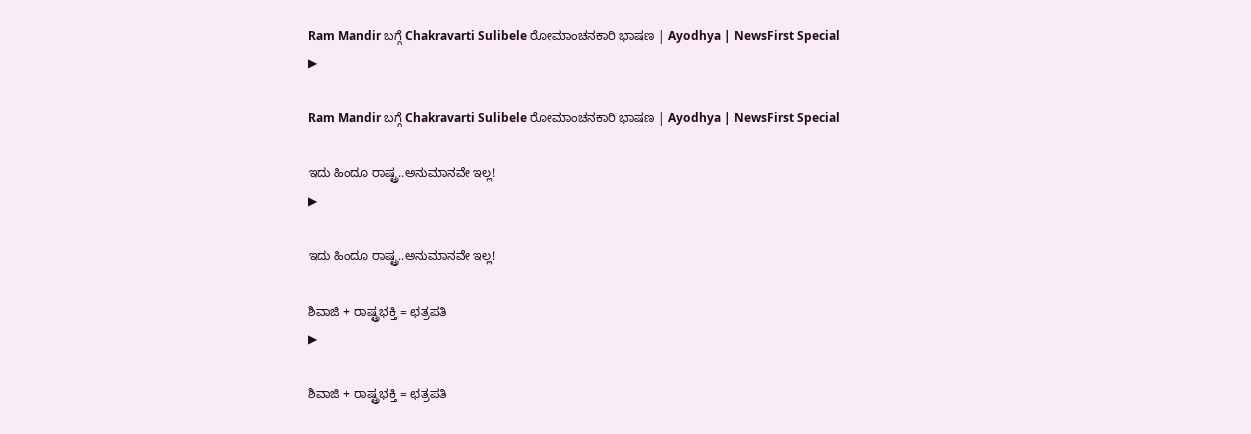Ram Mandir ಬಗ್ಗೆ Chakravarti Sulibele ರೋಮಾಂಚನಕಾರಿ ಭಾಷಣ | Ayodhya | NewsFirst Special
▶

Ram Mandir ಬಗ್ಗೆ Chakravarti Sulibele ರೋಮಾಂಚನಕಾರಿ ಭಾಷಣ | Ayodhya | NewsFirst Special

ಇದು ಹಿಂದೂ ರಾಷ್ಟ್ರ..ಅನುಮಾನವೇ ಇಲ್ಲ!
▶

ಇದು ಹಿಂದೂ ರಾಷ್ಟ್ರ..ಅನುಮಾನವೇ ಇಲ್ಲ!

ಶಿವಾಜಿ + ರಾಷ್ಟ್ರಭಕ್ತಿ = ಛತ್ರಪತಿ
▶

ಶಿವಾಜಿ + ರಾಷ್ಟ್ರಭಕ್ತಿ = ಛತ್ರಪತಿ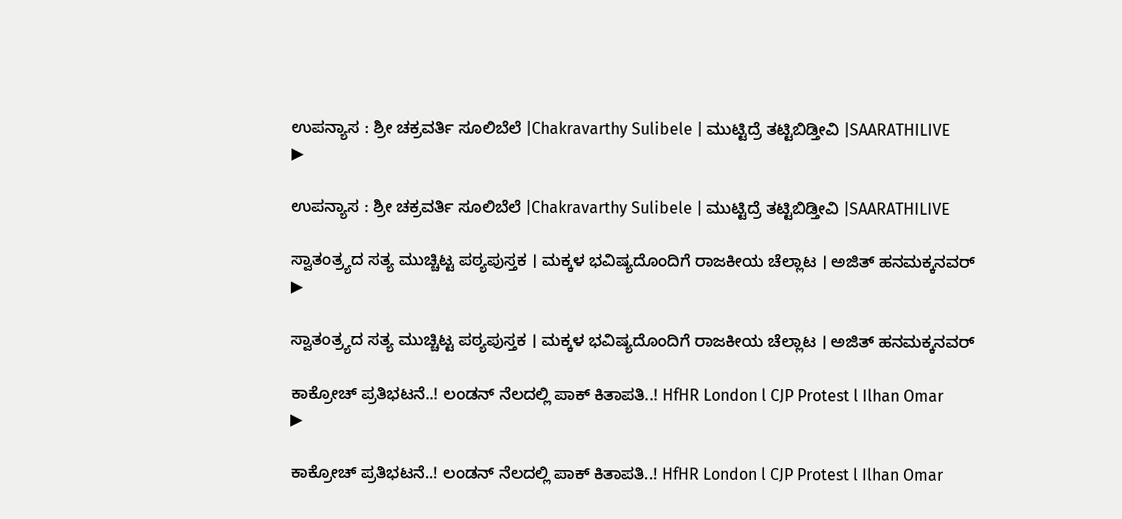ಉಪನ್ಯಾಸ : ಶ್ರೀ ಚಕ್ರವರ್ತಿ ಸೂಲಿಬೆಲೆ |Chakravarthy Sulibele | ಮುಟ್ಟಿದ್ರೆ ತಟ್ಟಿಬಿಡ್ತೀವಿ |SAARATHILIVE
▶

ಉಪನ್ಯಾಸ : ಶ್ರೀ ಚಕ್ರವರ್ತಿ ಸೂಲಿಬೆಲೆ |Chakravarthy Sulibele | ಮುಟ್ಟಿದ್ರೆ ತಟ್ಟಿಬಿಡ್ತೀವಿ |SAARATHILIVE

ಸ್ವಾತಂತ್ರ್ಯದ ಸತ್ಯ ಮುಚ್ಚಿಟ್ಟ ಪಠ್ಯಪುಸ್ತಕ । ಮಕ್ಕಳ ಭವಿಷ್ಯದೊಂದಿಗೆ ರಾಜಕೀಯ ಚೆಲ್ಲಾಟ । ಅಜಿತ್ ಹನಮಕ್ಕನವರ್
▶

ಸ್ವಾತಂತ್ರ್ಯದ ಸತ್ಯ ಮುಚ್ಚಿಟ್ಟ ಪಠ್ಯಪುಸ್ತಕ । ಮಕ್ಕಳ ಭವಿಷ್ಯದೊಂದಿಗೆ ರಾಜಕೀಯ ಚೆಲ್ಲಾಟ । ಅಜಿತ್ ಹನಮಕ್ಕನವರ್

ಕಾಕ್ರೋಚ್ ಪ್ರತಿಭಟನೆ..! ಲಂಡನ್ ನೆಲದಲ್ಲಿ ಪಾಕ್ ಕಿತಾಪತಿ..! HfHR London l CJP Protest l Ilhan Omar
▶

ಕಾಕ್ರೋಚ್ ಪ್ರತಿಭಟನೆ..! ಲಂಡನ್ ನೆಲದಲ್ಲಿ ಪಾಕ್ ಕಿತಾಪತಿ..! HfHR London l CJP Protest l Ilhan Omar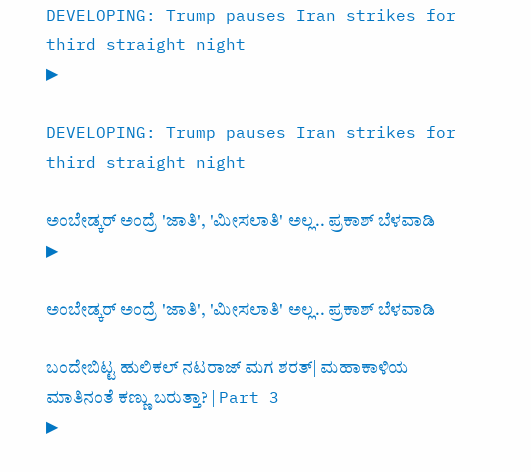DEVELOPING: Trump pauses Iran strikes for third straight night
▶

DEVELOPING: Trump pauses Iran strikes for third straight night

ಅಂಬೇಡ್ಕರ್ ಅಂದ್ರೆ 'ಜಾತಿ', 'ಮೀಸಲಾತಿ' ಅಲ್ಲ.. ಪ್ರಕಾಶ್ ಬೆಳವಾಡಿ
▶

ಅಂಬೇಡ್ಕರ್ ಅಂದ್ರೆ 'ಜಾತಿ', 'ಮೀಸಲಾತಿ' ಅಲ್ಲ.. ಪ್ರಕಾಶ್ ಬೆಳವಾಡಿ

ಬಂದೇಬಿಟ್ಟ ಹುಲಿಕಲ್ ನಟರಾಜ್ ಮಗ ಶರತ್| ಮಹಾಕಾಳಿಯ ಮಾತಿನಂತೆ ಕಣ್ಣು ಬರುತ್ತಾ? | Part 3
▶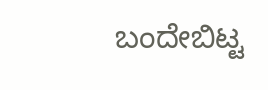ಬಂದೇಬಿಟ್ಟ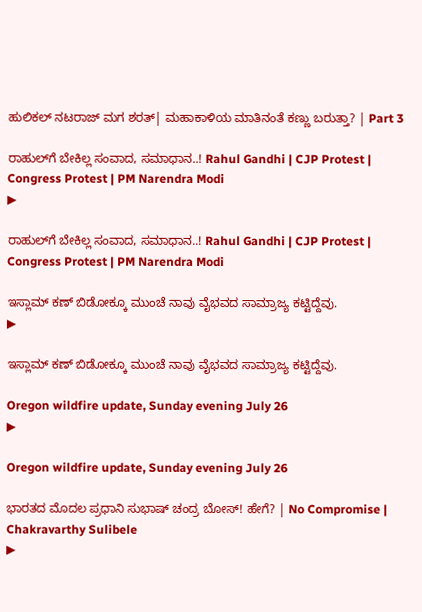ಹುಲಿಕಲ್ ನಟರಾಜ್ ಮಗ ಶರತ್| ಮಹಾಕಾಳಿಯ ಮಾತಿನಂತೆ ಕಣ್ಣು ಬರುತ್ತಾ? | Part 3

ರಾಹುಲ್‌ಗೆ ಬೇಕಿಲ್ಲ ಸಂವಾದ, ಸಮಾಧಾನ..! Rahul Gandhi | CJP Protest | Congress Protest | PM Narendra Modi
▶

ರಾಹುಲ್‌ಗೆ ಬೇಕಿಲ್ಲ ಸಂವಾದ, ಸಮಾಧಾನ..! Rahul Gandhi | CJP Protest | Congress Protest | PM Narendra Modi

ಇಸ್ಲಾಮ್ ಕಣ್ ಬಿಡೋಕ್ಕೂ ಮುಂಚೆ ನಾವು ವೈಭವದ ಸಾಮ್ರಾಜ್ಯ ಕಟ್ಟಿದ್ದೆವು.
▶

ಇಸ್ಲಾಮ್ ಕಣ್ ಬಿಡೋಕ್ಕೂ ಮುಂಚೆ ನಾವು ವೈಭವದ ಸಾಮ್ರಾಜ್ಯ ಕಟ್ಟಿದ್ದೆವು.

Oregon wildfire update, Sunday evening July 26
▶

Oregon wildfire update, Sunday evening July 26

ಭಾರತದ ಮೊದಲ ಪ್ರಧಾನಿ ಸುಭಾಷ್ ಚಂದ್ರ ಬೋಸ್! ಹೇಗೆ? | No Compromise | Chakravarthy Sulibele
▶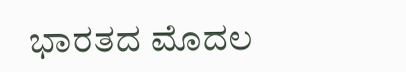ಭಾರತದ ಮೊದಲ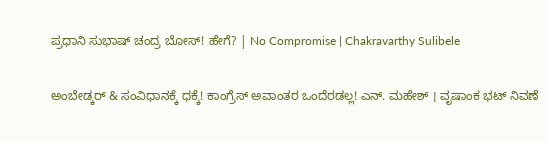ಪ್ರಧಾನಿ ಸುಭಾಷ್ ಚಂದ್ರ ಬೋಸ್! ಹೇಗೆ? | No Compromise | Chakravarthy Sulibele

ಅಂಬೇಡ್ಕರ್ & ಸಂವಿಧಾನಕ್ಕೆ ಧಕ್ಕೆ! ಕಾಂಗ್ರೆಸ್ ಅವಾಂತರ ಒಂದೆರಡಲ್ಲ! ಎನ್. ಮಹೇಶ್ । ವೃಷಾಂಕ ಭಟ್ ನಿವಣೆ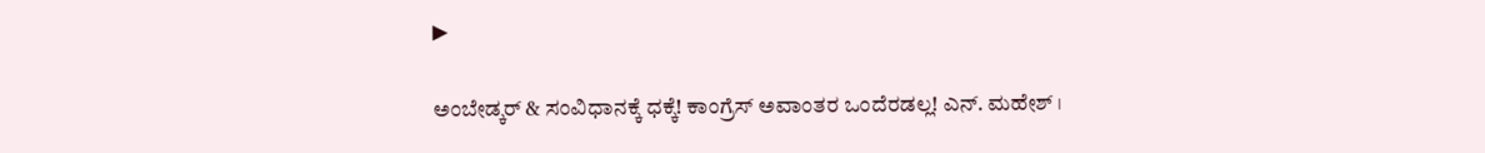▶

ಅಂಬೇಡ್ಕರ್ & ಸಂವಿಧಾನಕ್ಕೆ ಧಕ್ಕೆ! ಕಾಂಗ್ರೆಸ್ ಅವಾಂತರ ಒಂದೆರಡಲ್ಲ! ಎನ್. ಮಹೇಶ್ ।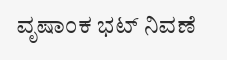ವೃಷಾಂಕ ಭಟ್ ನಿವಣೆ